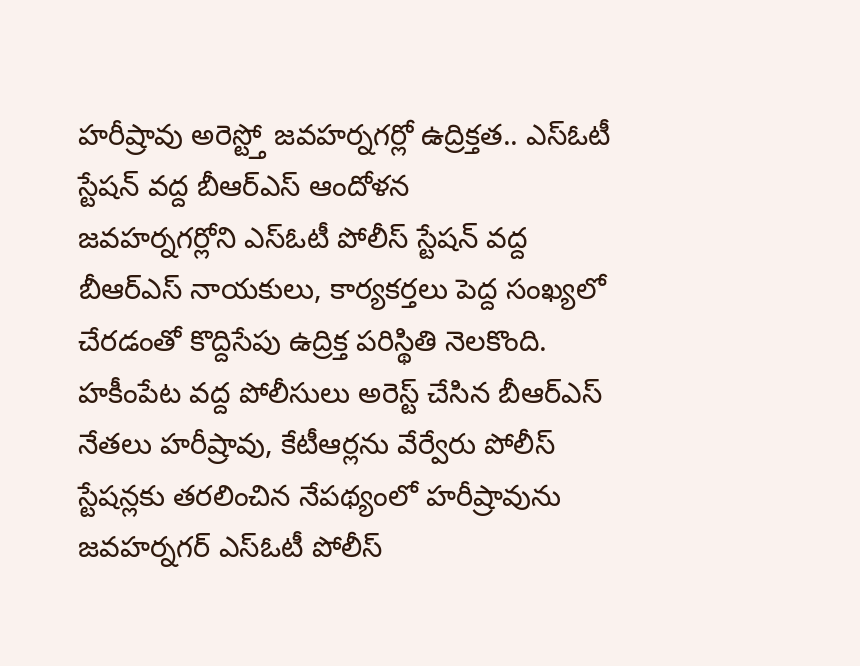హరీష్రావు అరెస్ట్తో జవహర్నగర్లో ఉద్రిక్తత.. ఎస్ఓటీ స్టేషన్ వద్ద బీఆర్ఎస్ ఆందోళన
జవహర్నగర్లోని ఎస్ఓటీ పోలీస్ స్టేషన్ వద్ద బీఆర్ఎస్ నాయకులు, కార్యకర్తలు పెద్ద సంఖ్యలో చేరడంతో కొద్దిసేపు ఉద్రిక్త పరిస్థితి నెలకొంది. హకీంపేట వద్ద పోలీసులు అరెస్ట్ చేసిన బీఆర్ఎస్ నేతలు హరీష్రావు, కేటీఆర్లను వేర్వేరు పోలీస్ స్టేషన్లకు తరలించిన నేపథ్యంలో హరీష్రావును జవహర్నగర్ ఎస్ఓటీ పోలీస్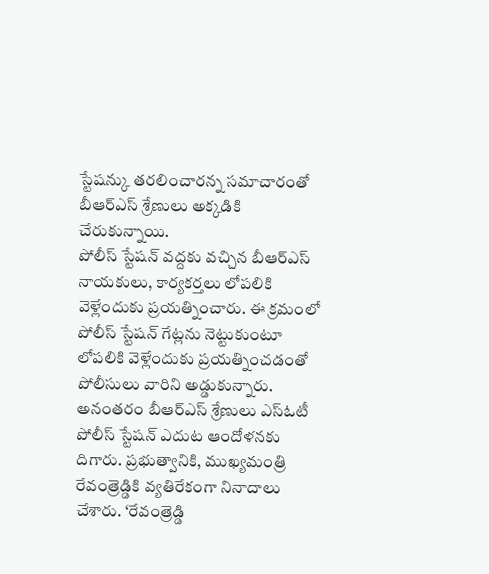స్టేషన్కు తరలించారన్న సమాచారంతో బీఆర్ఎస్ శ్రేణులు అక్కడికి చేరుకున్నాయి.
పోలీస్ స్టేషన్ వద్దకు వచ్చిన బీఆర్ఎస్ నాయకులు, కార్యకర్తలు లోపలికి వెళ్లేందుకు ప్రయత్నించారు. ఈ క్రమంలో పోలీస్ స్టేషన్ గేట్లను నెట్టుకుంటూ లోపలికి వెళ్లేందుకు ప్రయత్నించడంతో పోలీసులు వారిని అడ్డుకున్నారు.
అనంతరం బీఆర్ఎస్ శ్రేణులు ఎస్ఓటీ పోలీస్ స్టేషన్ ఎదుట ఆందోళనకు దిగారు. ప్రభుత్వానికి, ముఖ్యమంత్రి రేవంత్రెడ్డికి వ్యతిరేకంగా నినాదాలు చేశారు. ‘రేవంత్రెడ్డి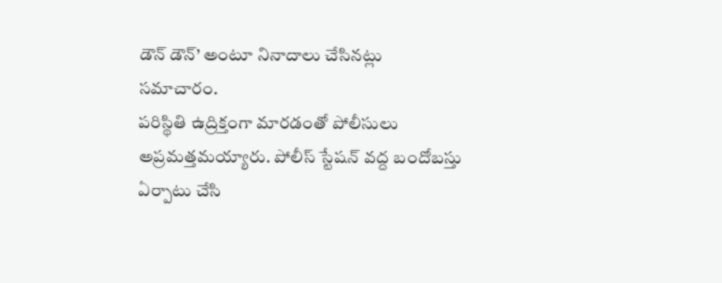డౌన్ డౌన్’ అంటూ నినాదాలు చేసినట్లు సమాచారం.
పరిస్థితి ఉద్రిక్తంగా మారడంతో పోలీసులు అప్రమత్తమయ్యారు. పోలీస్ స్టేషన్ వద్ద బందోబస్తు ఏర్పాటు చేసి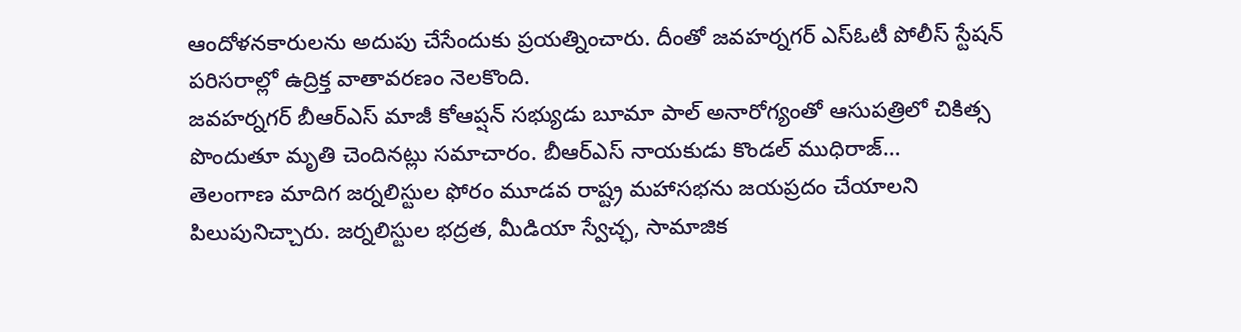ఆందోళనకారులను అదుపు చేసేందుకు ప్రయత్నించారు. దీంతో జవహర్నగర్ ఎస్ఓటీ పోలీస్ స్టేషన్ పరిసరాల్లో ఉద్రిక్త వాతావరణం నెలకొంది.
జవహర్నగర్ బీఆర్ఎస్ మాజీ కోఆప్షన్ సభ్యుడు బూమా పాల్ అనారోగ్యంతో ఆసుపత్రిలో చికిత్స పొందుతూ మృతి చెందినట్లు సమాచారం. బీఆర్ఎస్ నాయకుడు కొండల్ ముధిరాజ్…
తెలంగాణ మాదిగ జర్నలిస్టుల ఫోరం మూడవ రాష్ట్ర మహాసభను జయప్రదం చేయాలని పిలుపునిచ్చారు. జర్నలిస్టుల భద్రత, మీడియా స్వేచ్ఛ, సామాజిక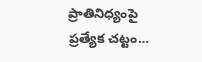ప్రాతినిధ్యంపై ప్రత్యేక చట్టం…